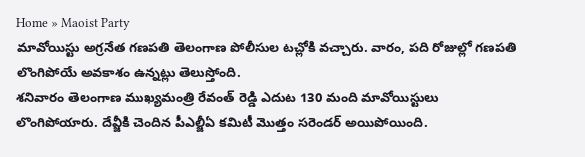Home » Maoist Party
మావోయిస్టు అగ్రనేత గణపతి తెలంగాణ పోలీసుల టచ్లోకి వచ్చారు. వారం, పది రోజుల్లో గణపతి లొంగిపోయే అవకాశం ఉన్నట్లు తెలుస్తోంది.
శనివారం తెలంగాణ ముఖ్యమంత్రి రేవంత్ రెడ్డి ఎదుట 130 మంది మావోయిస్టులు లొంగిపోయారు. దేవ్జీకి చెందిన పీఎల్జీఏ కమిటీ మొత్తం సరెండర్ అయిపోయింది.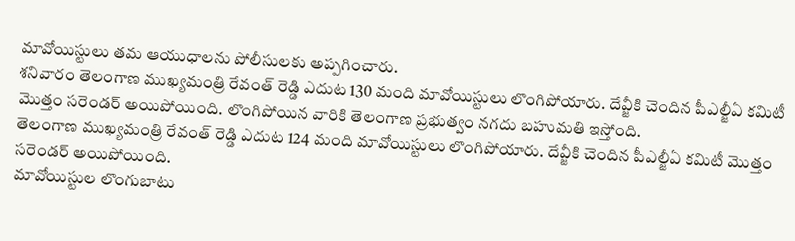మావోయిస్టులు తమ ఆయుధాలను పోలీసులకు అప్పగించారు.
శనివారం తెలంగాణ ముఖ్యమంత్రి రేవంత్ రెడ్డి ఎదుట 130 మంది మావోయిస్టులు లొంగిపోయారు. దేవ్జీకి చెందిన పీఎల్జీఏ కమిటీ మొత్తం సరెండర్ అయిపోయింది. లొంగిపోయిన వారికి తెలంగాణ ప్రభుత్వం నగదు బహుమతి ఇస్తోంది.
తెలంగాణ ముఖ్యమంత్రి రేవంత్ రెడ్డి ఎదుట 124 మంది మావోయిస్టులు లొంగిపోయారు. దేవ్జీకి చెందిన పీఎల్జీఏ కమిటీ మొత్తం సరెండర్ అయిపోయింది.
మావోయిస్టుల లొంగుబాటు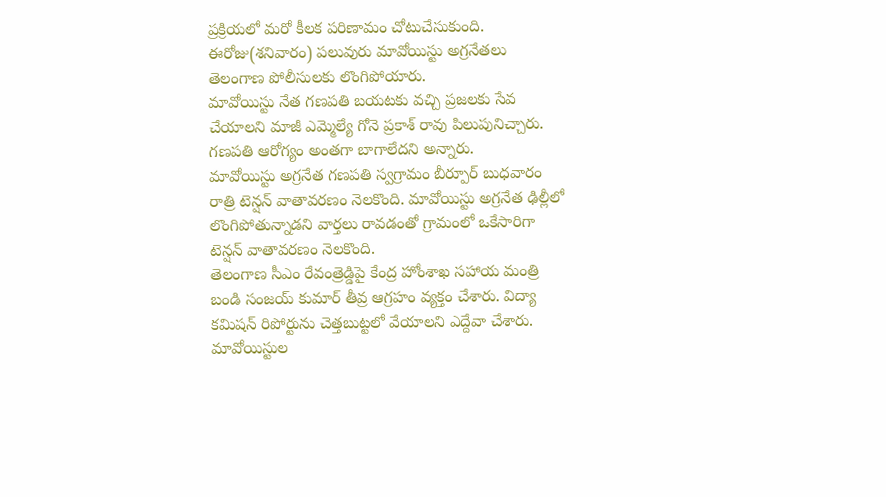ప్రక్రియలో మరో కీలక పరిణామం చోటుచేసుకుంది. ఈరోజు(శనివారం) పలువురు మావోయిస్టు అగ్రనేతలు తెలంగాణ పోలీసులకు లొంగిపోయారు.
మావోయిస్టు నేత గణపతి బయటకు వచ్చి ప్రజలకు సేవ చేయాలని మాజీ ఎమ్మెల్యే గోనె ప్రకాశ్ రావు పిలుపునిచ్చారు. గణపతి ఆరోగ్యం అంతగా బాగాలేదని అన్నారు.
మావోయిస్టు అగ్రనేత గణపతి స్వగ్రామం బీర్పూర్ బుధవారం రాత్రి టెన్షన్ వాతావరణం నెలకొంది. మావోయిస్టు అగ్రనేత ఢిల్లీలో లొంగిపోతున్నాడని వార్తలు రావడంతో గ్రామంలో ఒకేసారిగా టెన్షన్ వాతావరణం నెలకొంది.
తెలంగాణ సీఎం రేవంత్రెడ్డిపై కేంద్ర హోంశాఖ సహాయ మంత్రి బండి సంజయ్ కుమార్ తీవ్ర ఆగ్రహం వ్యక్తం చేశారు. విద్యా కమిషన్ రిపోర్టును చెత్తబుట్టలో వేయాలని ఎద్దేవా చేశారు.
మావోయిస్టుల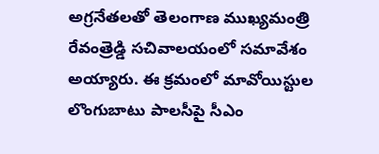అగ్రనేతలతో తెలంగాణ ముఖ్యమంత్రి రేవంత్రెడ్డి సచివాలయంలో సమావేశం అయ్యారు. ఈ క్రమంలో మావోయిస్టుల లొంగుబాటు పాలసీపై సీఎం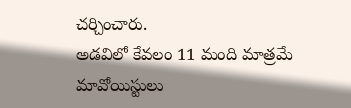చర్చించారు.
అడవిలో కేవలం 11 మంది మాత్రమే మావోయిస్టులు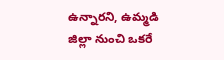ఉన్నారని, ఉమ్మడి జిల్లా నుంచి ఒకరే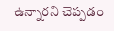ఉన్నారని చెప్పడం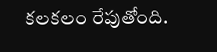కలకలం రేపుతోంది.